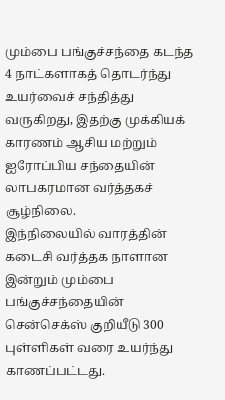மும்பை பங்குச்சந்தை கடந்த 4 நாட்களாகத் தொடர்ந்து உயர்வைச் சந்தித்து வருகிறது, இதற்கு முக்கியக் காரணம் ஆசிய மற்றும் ஐரோப்பிய சந்தையின் லாபகரமான வர்த்தகச் சூழ்நிலை.
இந்நிலையில் வாரத்தின் கடைசி வர்த்தக நாளான இன்றும் மும்பை பங்குச்சந்தையின் சென்செக்ஸ் குறியீடு 300 புள்ளிகள் வரை உயர்ந்து காணப்பட்டது.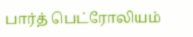பார்த் பெட்ரோலியம்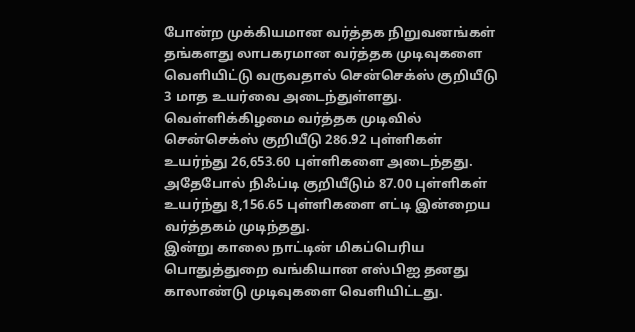போன்ற முக்கியமான வர்த்தக நிறுவனங்கள் தங்களது லாபகரமான வர்த்தக முடிவுகளை வெளியிட்டு வருவதால் சென்செக்ஸ் குறியீடு 3 மாத உயர்வை அடைந்துள்ளது.
வெள்ளிக்கிழமை வர்த்தக முடிவில் சென்செக்ஸ் குறியீடு 286.92 புள்ளிகள் உயர்ந்து 26,653.60 புள்ளிகளை அடைந்தது. அதேபோல் நிஃப்டி குறியீடும் 87.00 புள்ளிகள் உயர்ந்து 8,156.65 புள்ளிகளை எட்டி இன்றைய வர்த்தகம் முடிந்தது.
இன்று காலை நாட்டின் மிகப்பெரிய பொதுத்துறை வங்கியான எஸ்பிஐ தனது காலாண்டு முடிவுகளை வெளியிட்டது.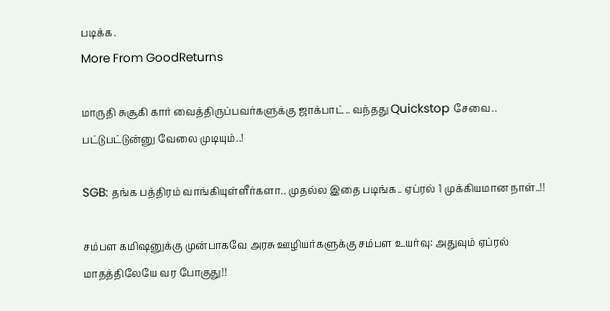படிக்க.
More From GoodReturns

மாருதி சுசூகி கார் வைத்திருப்பவர்களுக்கு ஜாக்பாட்.. வந்தது Quickstop சேவை.. பட்டுபட்டுன்னு வேலை முடியும்..!

SGB: தங்க பத்திரம் வாங்கியுள்ளீர்களா.. முதல்ல இதை படிங்க.. ஏப்ரல் 1 முக்கியமான நாள்..!!

சம்பள கமிஷனுக்கு முன்பாகவே அரசு ஊழியர்களுக்கு சம்பள உயர்வு: அதுவும் ஏப்ரல் மாதத்திலேயே வர போகுது!!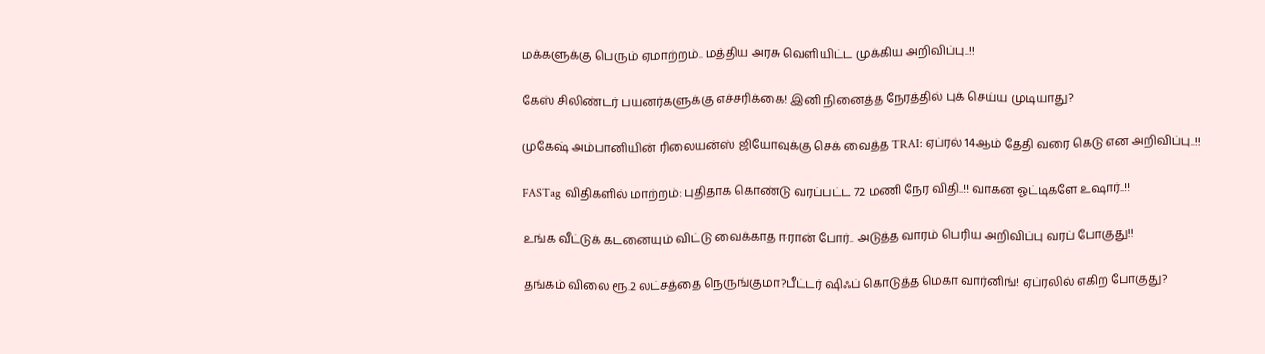மக்களுக்கு பெரும் ஏமாற்றம்.. மத்திய அரசு வெளியிட்ட முக்கிய அறிவிப்பு..!!

கேஸ் சிலிண்டர் பயனர்களுக்கு எச்சரிக்கை! இனி நினைத்த நேரத்தில் புக் செய்ய முடியாது?

முகேஷ் அம்பானியின் ரிலையன்ஸ் ஜியோவுக்கு செக் வைத்த TRAI: ஏப்ரல் 14ஆம் தேதி வரை கெடு என அறிவிப்பு..!!

FASTag விதிகளில் மாற்றம்: புதிதாக கொண்டு வரப்பட்ட 72 மணி நேர விதி..!! வாகன ஓட்டிகளே உஷார்..!!

உங்க வீட்டுக் கடனையும் விட்டு வைக்காத ஈரான் போர்.. அடுத்த வாரம் பெரிய அறிவிப்பு வரப் போகுது!!

தங்கம் விலை ரூ.2 லட்சத்தை நெருங்குமா?பீட்டர் ஷிஃப் கொடுத்த மெகா வார்னிங்! ஏப்ரலில் எகிற போகுது?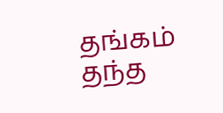தங்கம் தந்த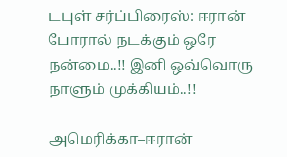டபுள் சர்ப்பிரைஸ்: ஈரான் போரால் நடக்கும் ஒரே நன்மை..!! இனி ஒவ்வொரு நாளும் முக்கியம்..!!

அமெரிக்கா–ஈரான்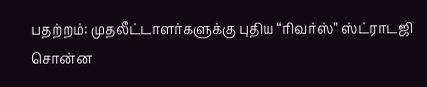பதற்றம்: முதலீட்டாளர்களுக்கு புதிய “ரிவர்ஸ்” ஸ்ட்ராடஜி சொன்ன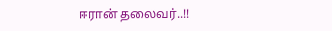ஈரான் தலைவர்..!!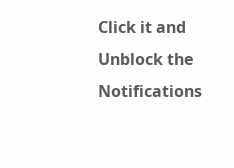Click it and Unblock the Notifications